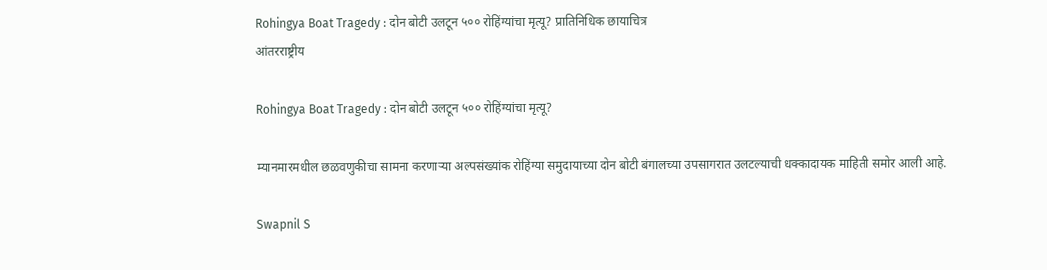Rohingya Boat Tragedy : दोन बोटी उलटून ५०० रोहिंग्यांचा मृत्यू? प्रातिनिधिक छायाचित्र
आंतरराष्ट्रीय

Rohingya Boat Tragedy : दोन बोटी उलटून ५०० रोहिंग्यांचा मृत्यू?

म्यानमारमधील छळवणुकीचा सामना करणाऱ्या अल्पसंख्यांक रोहिंग्या समुदायाच्या दोन बोटी बंगालच्या उपसागरात उलटल्याची धक्कादायक माहिती समोर आली आहे.

Swapnil S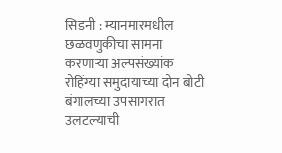सिडनी : म्यानमारमधील छळवणुकीचा सामना करणाऱ्या अल्पसंख्यांक रोहिंग्या समुदायाच्या दोन बोटी बंगालच्या उपसागरात उलटल्याची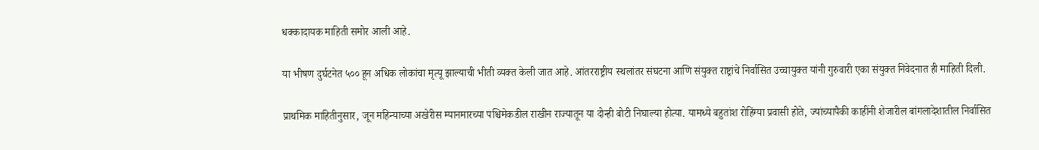धक्कादायक माहिती समोर आली आहे.

या भीषण दुर्घटनेत ५०० हून अधिक लोकांचा मृत्यू झाल्याची भीती व्यक्त केली जात आहे. आंतरराष्ट्रीय स्थलांतर संघटना आणि संयुक्त राष्ट्रांचे निर्वासित उच्चायुक्त यांनी गुरुवारी एका संयुक्त निवेदनात ही माहिती दिली.

प्राथमिक माहितीनुसार, जून महिन्याच्या अखेरीस म्यानमारच्या पश्चिमेकडील राखीन राज्यातून या दोन्ही बोटी निघाल्या होत्या. यामध्ये बहुतांश रोहिंग्या प्रवासी होते, ज्यांच्यापैकी काहींनी शेजारील बांगलादेशातील निर्वासित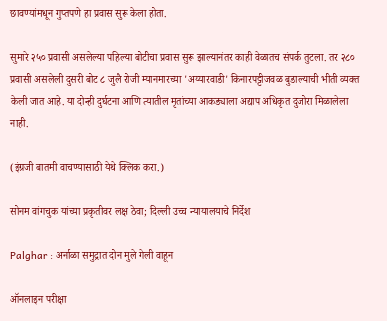छावण्यांमधून गुप्तपणे हा प्रवास सुरू केला होता.

सुमारे २५० प्रवासी असलेल्या पहिल्या बोटीचा प्रवास सुरू झाल्यानंतर काही वेळातच संपर्क तुटला. तर २८० प्रवासी असलेली दुसरी बोट ८ जुलै रोजी म्यानमारच्या 'अय्यारवाडी' किनारपट्टीजवळ बुडाल्याची भीती व्यक्त केली जात आहे. या दोन्ही दुर्घटना आणि त्यातील मृतांच्या आकड्याला अद्याप अधिकृत दुजोरा मिळालेला नाही.

(इंग्रजी बातमी वाचण्यासाठी येथे क्लिक करा.)

सोनम वांगचुक यांच्या प्रकृतीवर लक्ष ठेवा; दिल्ली उच्च न्यायालयाचे निर्देश

Palghar : अर्नाळा समुद्रात दोन मुले गेली वाहून

ऑनलाइन परीक्षा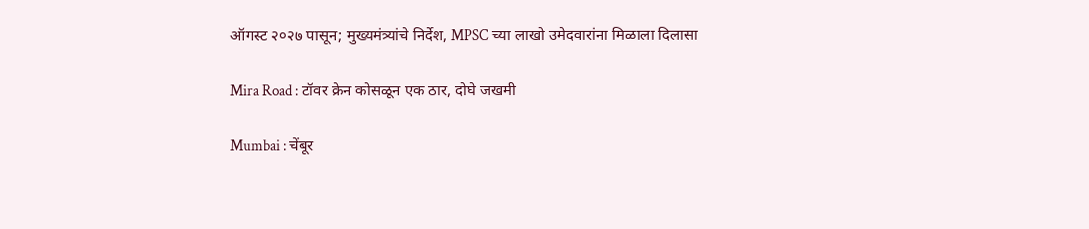ऑगस्ट २०२७ पासून; मुख्यमंत्र्यांचे निर्देश, MPSC च्या लाखो उमेदवारांना मिळाला दिलासा

Mira Road : टॉवर क्रेन कोसळून एक ठार, दोघे जखमी

Mumbai : चेंबूर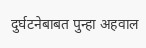दुर्घटनेबाबत पुन्हा अहवाल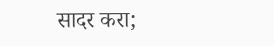सादर करा;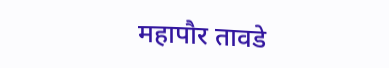महापौर तावडे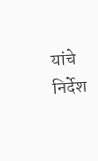यांचे निर्देश